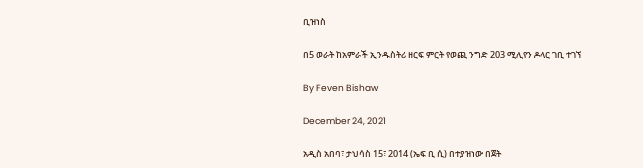ቢዝነስ

በ5 ወራት ከአምራች ኢንዱስትሪ ዘርፍ ምርት የወጪ ንግድ 203 ሚሊየን ዶላር ገቢ ተገኘ

By Feven Bishaw

December 24, 2021

አዲስ አበባ፣ ታህሳስ 15፣ 2014 (ኤፍ ቢ ሲ) በተያዝነው በጀት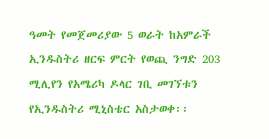ዓመት የመጀመሪያው 5 ወራት ከአምራች ኢንዱስትሪ ዘርፍ ምርት የወጪ ንግድ 203 ሚሊየን የአሜሪካ ዶላር ገቢ መገኘቱን የኢንዱስትሪ ሚኒስቴር አስታወቀ፡፡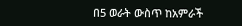በ5 ወራት ውስጥ ከአምራች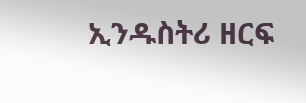ኢንዱስትሪ ዘርፍ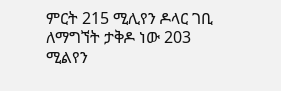ምርት 215 ሚሊየን ዶላር ገቢ ለማግኘት ታቅዶ ነው 203 ሚልየን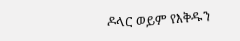ዶላር ወይም የእቅዱን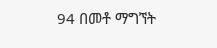94 በመቶ ማግኘት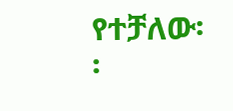የተቻለው፡፡